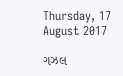Thursday, 17 August 2017

ગઝલ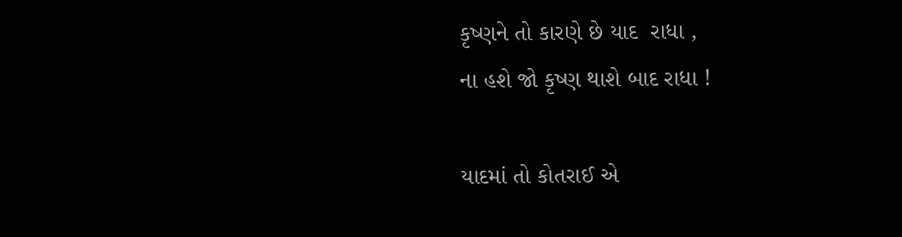કૃષ્ણને તો કારણે છે યાદ  રાધા ,
ના હશે જો કૃષ્ણ થાશે બાદ રાધા !

યાદમાં તો કોતરાઈ એ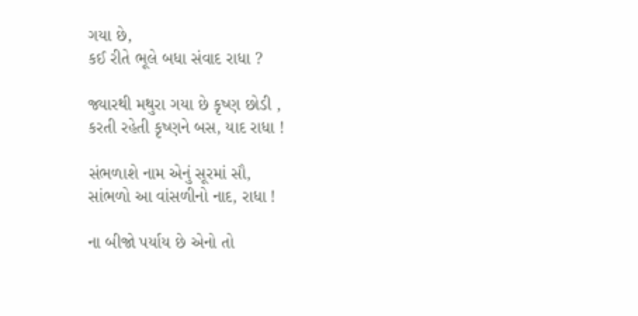ગયા છે,
કઈ રીતે ભૂલે બધા સંવાદ રાધા ?

જ્યારથી મથુરા ગયા છે કૃષ્ણ છોડી ,
કરતી રહેતી કૃષ્ણને બસ, યાદ રાધા !

સંભળાશે નામ એનું સૂરમાં સૌ,
સાંભળો આ વાંસળીનો નાદ, રાધા !

ના બીજો પર્યાય છે એનો તો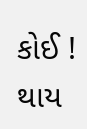કોઈ !
થાય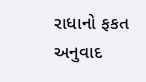રાધાનો ફકત અનુવાદ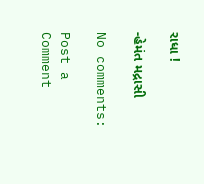રાધા !

-હેમંત મદ્રાસી

No comments:

Post a Comment